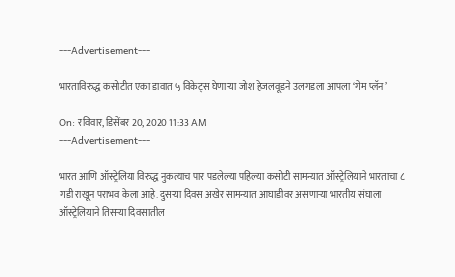---Advertisement---

भारताविरुद्ध कसोटीत एका डावात ५ विकेट्स घेणाऱ्या जोश हेजलवूडने उलगडला आपला ‘गेम प्लॅन’

On: रविवार, डिसेंबर 20, 2020 11:33 AM
---Advertisement---

भारत आणि ऑस्ट्रेलिया विरुद्ध नुकत्याच पार पडलेल्या पहिल्या कसोटी सामन्यात ऑस्ट्रेलियाने भारताचा ८ गडी राखून पराभव केला आहे. दुसऱ्या दिवस अखेर सामन्यात आघाडीवर असणाऱ्या भारतीय संघाला ऑस्ट्रेलियाने तिसऱ्या दिवसातील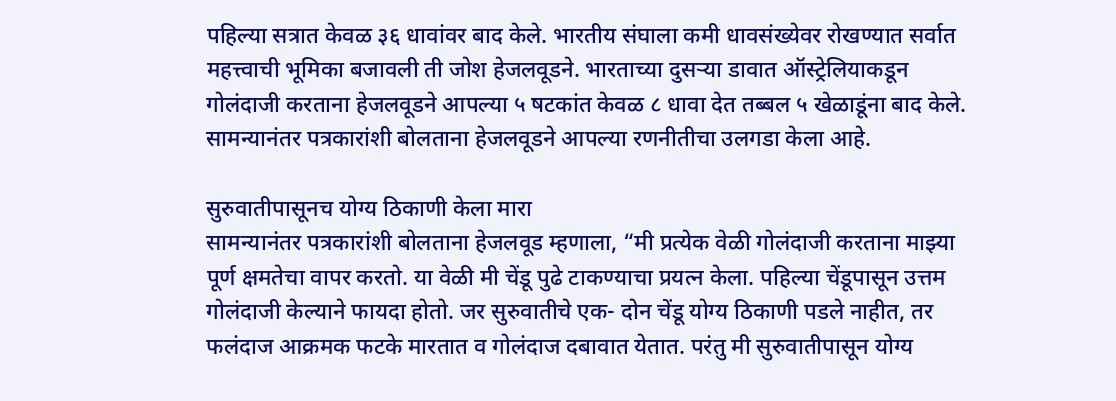पहिल्या सत्रात केवळ ३६ धावांवर बाद केले. भारतीय संघाला कमी धावसंख्येवर रोखण्यात सर्वात महत्त्वाची भूमिका बजावली ती जोश हेजलवूडने. भारताच्या दुसऱ्या डावात ऑस्ट्रेलियाकडून गोलंदाजी करताना हेजलवूडने आपल्या ५ षटकांत केवळ ८ धावा देत तब्बल ५ खेळाडूंना बाद केले. सामन्यानंतर पत्रकारांशी बोलताना हेजलवूडने आपल्या रणनीतीचा उलगडा केला आहे.

सुरुवातीपासूनच योग्य ठिकाणी केला मारा
सामन्यानंतर पत्रकारांशी बोलताना हेजलवूड म्हणाला, “मी प्रत्येक वेळी गोलंदाजी करताना माझ्या पूर्ण क्षमतेचा वापर करतो. या वेळी मी चेंडू पुढे टाकण्याचा प्रयत्न केला. पहिल्या चेंडूपासून उत्तम गोलंदाजी केल्याने फायदा होतो. जर सुरुवातीचे एक- दोन चेंडू योग्य ठिकाणी पडले नाहीत, तर फलंदाज आक्रमक फटके मारतात व गोलंदाज दबावात येतात. परंतु मी सुरुवातीपासून योग्य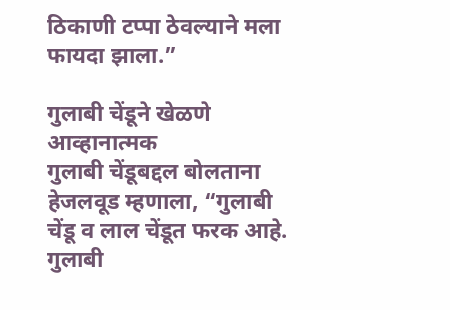ठिकाणी टप्पा ठेवल्याने मला फायदा झाला.”

गुलाबी चेंडूने खेळणे आव्हानात्मक
गुलाबी चेंडूबद्दल बोलताना हेजलवूड म्हणाला, “गुलाबी चेंडू व लाल चेंडूत फरक आहे. गुलाबी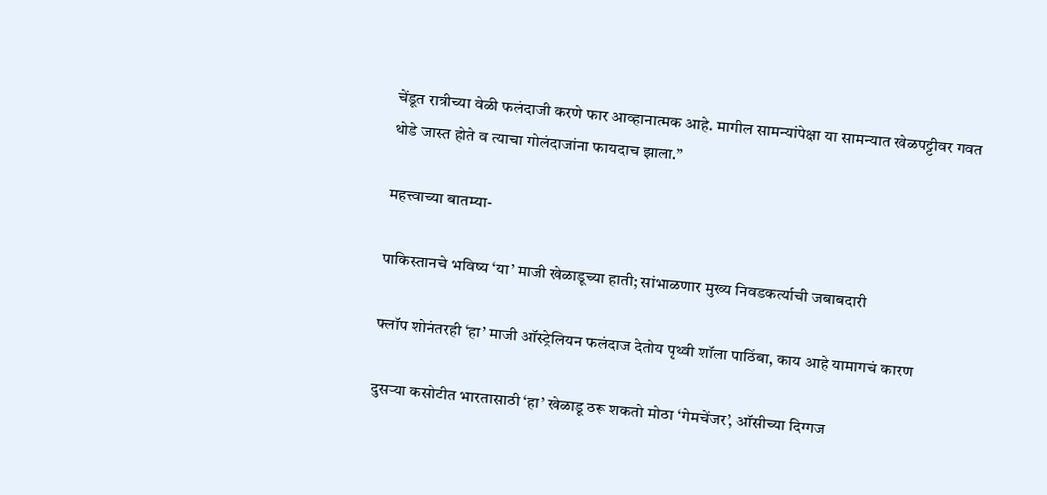चेंडूत रात्रीच्या वेळी फलंदाजी करणे फार आव्हानात्मक आहे. मागील सामन्यांपेक्षा या सामन्यात खेळपट्टीवर गवत थोडे जास्त होते व त्याचा गोलंदाजांना फायदाच झाला.”

महत्त्वाच्या बातम्या-

पाकिस्तानचे भविष्य ‘या’ माजी खेळाडूच्या हाती; सांभाळणार मुख्य निवडकर्त्याची जबाबदारी

फ्लॉप शोनंतरही ‘हा’ माजी ऑस्ट्रेलियन फलंदाज देतोय पृथ्वी शॉला पाठिंबा, काय आहे यामागचं कारण

दुसऱ्या कसोटीत भारतासाठी ‘हा’ खेळाडू ठरू शकतो मोठा ‘गेमचेंजर’, ऑसीच्या दिग्गज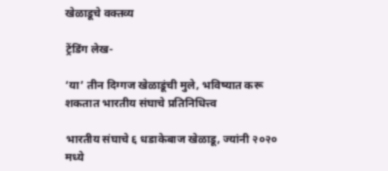खेळाडूचे वक्तव्य

ट्रेंडिंग लेख-

‘या’ तीन दिग्गज खेळाडूंची मुले, भविष्यात करू शकतात भारतीय संघाचे प्रतिनिधित्त्व

भारतीय संघाचे ६ धडाकेबाज खेळाडू, ज्यांनी २०२० मध्ये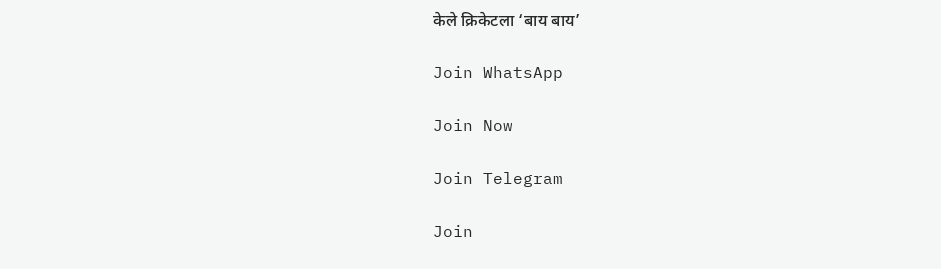केले क्रिकेटला ‘बाय बाय’

Join WhatsApp

Join Now

Join Telegram

Join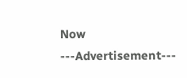Now
---Advertisement---